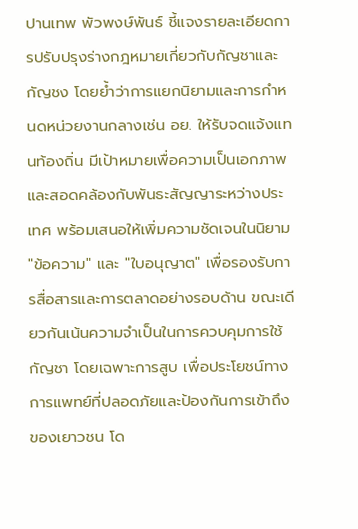ปานเทพ พัวพงษ์พันธ์ ชี้แจงรายละเอียดการปรับปรุงร่างกฎหมายเกี่ยวกับกัญชาและกัญชง โดยย้ำว่าการแยกนิยามและการกำหนดหน่วยงานกลางเช่น อย. ให้รับจดแจ้งแทนท้องถิ่น มีเป้าหมายเพื่อความเป็นเอกภาพและสอดคล้องกับพันธะสัญญาระหว่างประเทศ พร้อมเสนอให้เพิ่มความชัดเจนในนิยาม "ข้อความ" และ "ใบอนุญาต" เพื่อรองรับการสื่อสารและการตลาดอย่างรอบด้าน ขณะเดียวกันเน้นความจำเป็นในการควบคุมการใช้กัญชา โดยเฉพาะการสูบ เพื่อประโยชน์ทางการแพทย์ที่ปลอดภัยและป้องกันการเข้าถึงของเยาวชน โด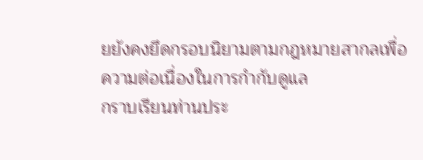ยยังคงยึดกรอบนิยามตามกฎหมายสากลเพื่อความต่อเนื่องในการกำกับดูแล
กราบเรียนท่านประ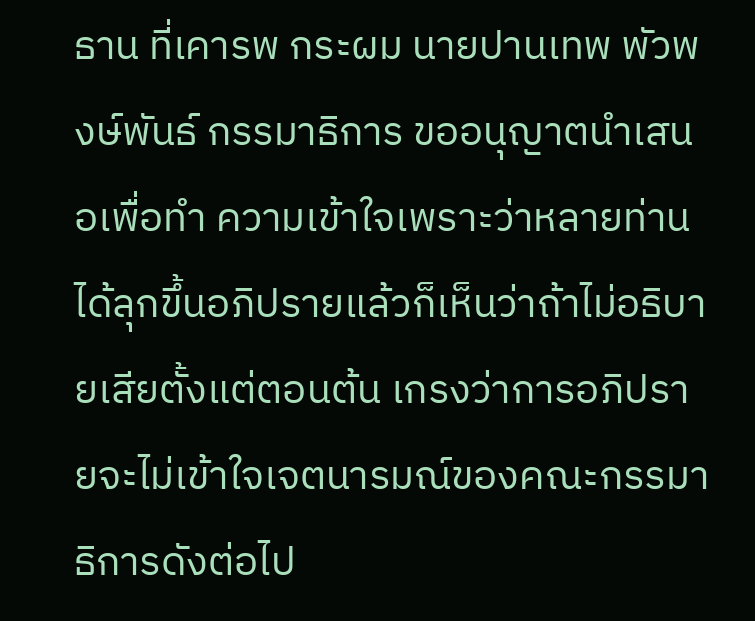ธาน ที่เคารพ กระผม นายปานเทพ พัวพงษ์พันธ์ กรรมาธิการ ขออนุญาตนำเสนอเพื่อทำ ความเข้าใจเพราะว่าหลายท่านได้ลุกขึ้นอภิปรายแล้วก็เห็นว่าถ้าไม่อธิบายเสียตั้งแต่ตอนต้น เกรงว่าการอภิปรายจะไม่เข้าใจเจตนารมณ์ของคณะกรรมาธิการดังต่อไป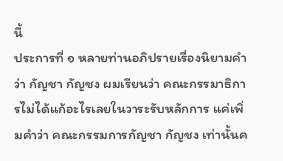นี้
ประการที่ ๑ หลายท่านอภิปรายเรื่องนิยามคำว่า กัญชา กัญชง ผมเรียนว่า คณะกรรมาธิการไม่ได้แก้อะไรเลยในวาระรับหลักการ แค่เพิ่มคำว่า คณะกรรมการกัญชา กัญชง เท่านั้นค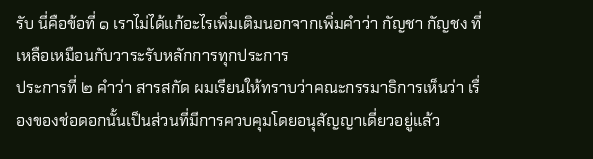รับ นี่คือข้อที่ ๑ เราไม่ได้แก้อะไรเพิ่มเติมนอกจากเพิ่มคำว่า กัญชา กัญชง ที่เหลือเหมือนกับวาระรับหลักการทุกประการ
ประการที่ ๒ คำว่า สารสกัด ผมเรียนให้ทราบว่าคณะกรรมาธิการเห็นว่า เรื่องของช่อดอกนั้นเป็นส่วนที่มีการควบคุมโดยอนุสัญญาเดี่ยวอยู่แล้ว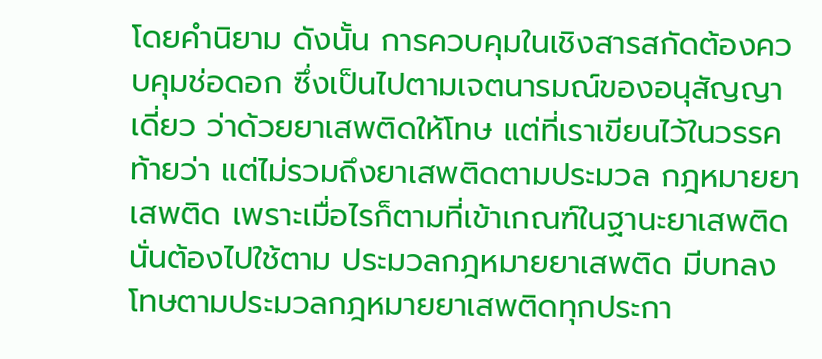โดยคำนิยาม ดังนั้น การควบคุมในเชิงสารสกัดต้องควบคุมช่อดอก ซึ่งเป็นไปตามเจตนารมณ์ของอนุสัญญาเดี่ยว ว่าด้วยยาเสพติดให้โทษ แต่ที่เราเขียนไว้ในวรรคท้ายว่า แต่ไม่รวมถึงยาเสพติดตามประมวล กฎหมายยาเสพติด เพราะเมื่อไรก็ตามที่เข้าเกณฑ์ในฐานะยาเสพติด นั่นต้องไปใช้ตาม ประมวลกฎหมายยาเสพติด มีบทลงโทษตามประมวลกฎหมายยาเสพติดทุกประกา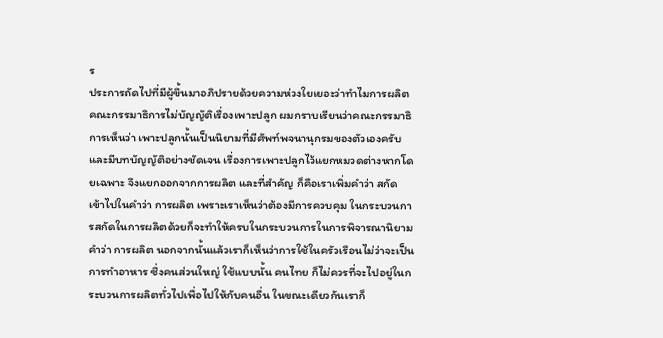ร
ประการถัดไปที่มีผู้ขึ้นมาอภิปรายด้วยความห่วงใยเยอะว่าทำไมการผลิต คณะกรรมาธิการไม่บัญญัติเรื่องเพาะปลูก ผมกราบเรียนว่าคณะกรรมาธิการเห็นว่า เพาะปลูกนั้นเป็นนิยามที่มีศัพท์พจนานุกรมของตัวเองครับ และมีบทบัญญัติอย่างชัดเจน เรื่องการเพาะปลูกไว้แยกหมวดต่างหากโดยเฉพาะ จึงแยกออกจากการผลิต และที่สำคัญ ก็คือเราเพิ่มคำว่า สกัด เข้าไปในคำว่า การผลิต เพราะเราเห็นว่าต้องมีการควบคุม ในกระบวนการสกัดในการผลิตด้วยก็จะทำให้ครบในกระบวนการในการพิจารณานิยาม คำว่า การผลิต นอกจากนั้นแล้วเราก็เห็นว่าการใช้ในครัวเรือนไม่ว่าจะเป็นการทำอาหาร ซึ่งคนส่วนใหญ่ ใช้แบบนั้น คนไทย ก็ไม่ควรที่จะไปอยู่ในกระบวนการผลิตทั่วไปเพื่อไปให้กับคนอื่น ในขณะเดียวกันเราก็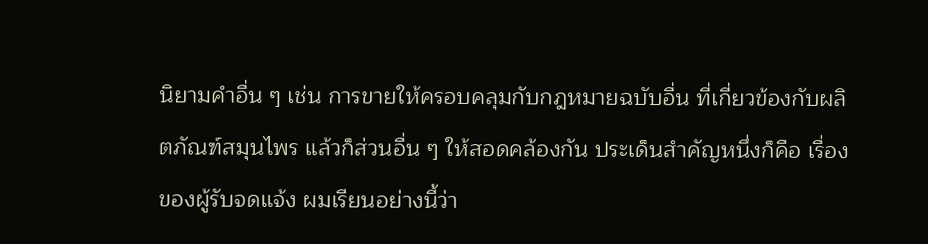นิยามคำอื่น ๆ เช่น การขายให้ครอบคลุมกับกฎหมายฉบับอื่น ที่เกี่ยวข้องกับผลิตภัณฑ์สมุนไพร แล้วก็ส่วนอื่น ๆ ให้สอดคล้องกัน ประเด็นสำคัญหนึ่งก็คือ เรื่องของผู้รับจดแจ้ง ผมเรียนอย่างนี้ว่า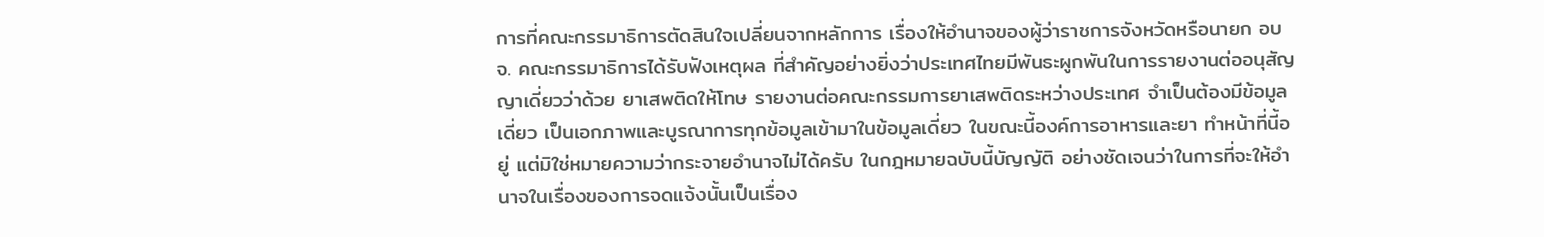การที่คณะกรรมาธิการตัดสินใจเปลี่ยนจากหลักการ เรื่องให้อำนาจของผู้ว่าราชการจังหวัดหรือนายก อบจ. คณะกรรมาธิการได้รับฟังเหตุผล ที่สำคัญอย่างยิ่งว่าประเทศไทยมีพันธะผูกพันในการรายงานต่ออนุสัญญาเดี่ยวว่าด้วย ยาเสพติดให้โทษ รายงานต่อคณะกรรมการยาเสพติดระหว่างประเทศ จำเป็นต้องมีข้อมูลเดี่ยว เป็นเอกภาพและบูรณาการทุกข้อมูลเข้ามาในข้อมูลเดี่ยว ในขณะนี้องค์การอาหารและยา ทำหน้าที่นี้อยู่ แต่มิใช่หมายความว่ากระจายอำนาจไม่ได้ครับ ในกฎหมายฉบับนี้บัญญัติ อย่างชัดเจนว่าในการที่จะให้อำนาจในเรื่องของการจดแจ้งนั้นเป็นเรื่อง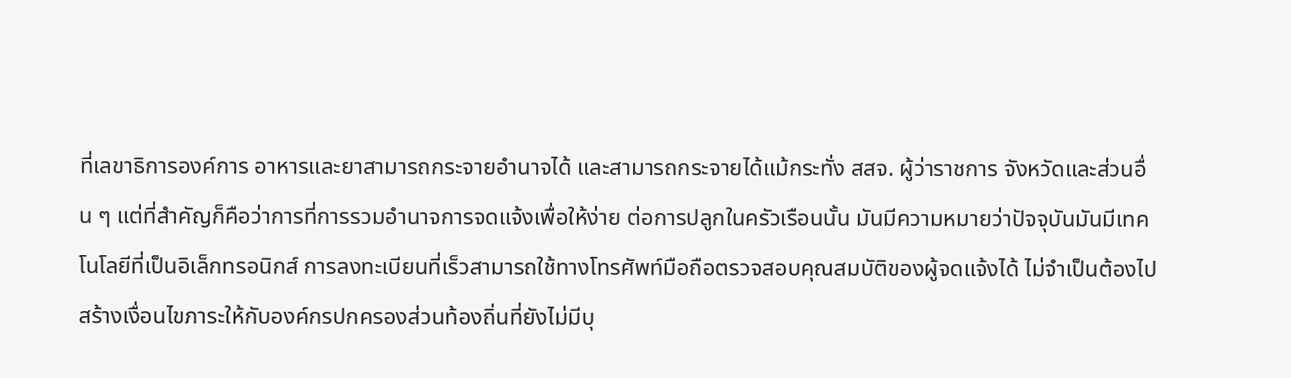ที่เลขาธิการองค์การ อาหารและยาสามารถกระจายอำนาจได้ และสามารถกระจายได้แม้กระทั่ง สสจ. ผู้ว่าราชการ จังหวัดและส่วนอื่น ๆ แต่ที่สำคัญก็คือว่าการที่การรวมอำนาจการจดแจ้งเพื่อให้ง่าย ต่อการปลูกในครัวเรือนนั้น มันมีความหมายว่าปัจจุบันมันมีเทคโนโลยีที่เป็นอิเล็กทรอนิกส์ การลงทะเบียนที่เร็วสามารถใช้ทางโทรศัพท์มือถือตรวจสอบคุณสมบัติของผู้จดแจ้งได้ ไม่จำเป็นต้องไปสร้างเงื่อนไขภาระให้กับองค์กรปกครองส่วนท้องถิ่นที่ยังไม่มีบุ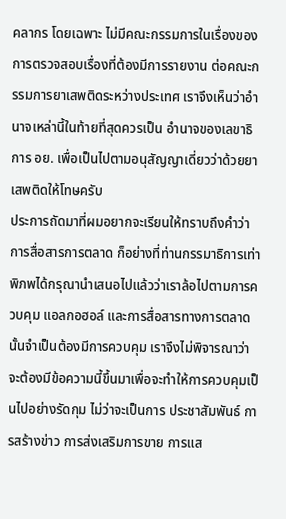คลากร โดยเฉพาะ ไม่มีคณะกรรมการในเรื่องของการตรวจสอบเรื่องที่ต้องมีการรายงาน ต่อคณะกรรมการยาเสพติดระหว่างประเทศ เราจึงเห็นว่าอำนาจเหล่านี้ในท้ายที่สุดควรเป็น อำนาจของเลขาธิการ อย. เพื่อเป็นไปตามอนุสัญญาเดี่ยวว่าด้วยยาเสพติดให้โทษครับ
ประการถัดมาที่ผมอยากจะเรียนให้ทราบถึงคำว่า การสื่อสารการตลาด ก็อย่างที่ท่านกรรมาธิการเท่าพิภพได้กรุณานำเสนอไปแล้วว่าเราล้อไปตามการควบคุม แอลกอฮอล์ และการสื่อสารทางการตลาดนั้นจำเป็นต้องมีการควบคุม เราจึงไม่พิจารณาว่า จะต้องมีข้อความนี้ขึ้นมาเพื่อจะทำให้การควบคุมเป็นไปอย่างรัดกุม ไม่ว่าจะเป็นการ ประชาสัมพันธ์ การสร้างข่าว การส่งเสริมการขาย การแส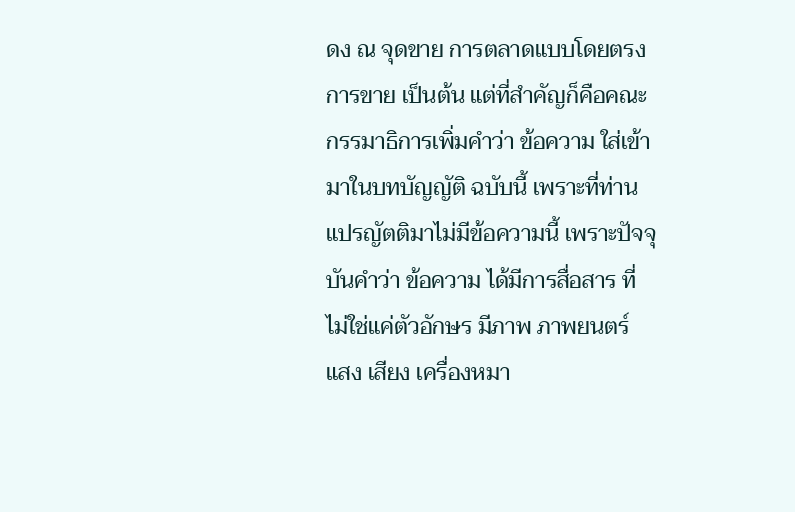ดง ณ จุดขาย การตลาดแบบโดยตรง การขาย เป็นต้น แต่ที่สำคัญก็คือคณะกรรมาธิการเพิ่มคำว่า ข้อความ ใส่เข้ามาในบทบัญญัติ ฉบับนี้ เพราะที่ท่านแปรญัตติมาไม่มีข้อความนี้ เพราะปัจจุบันคำว่า ข้อความ ได้มีการสื่อสาร ที่ไม่ใช่แค่ตัวอักษร มีภาพ ภาพยนตร์ แสง เสียง เครื่องหมา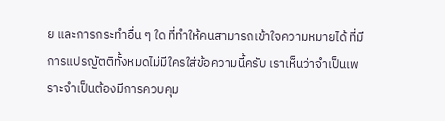ย และการกระทำอื่น ๆ ใด ที่ทำให้คนสามารถเข้าใจความหมายได้ ที่มีการแปรญัตติทั้งหมดไม่มีใครใส่ข้อความนี้ครับ เราเห็นว่าจำเป็นเพราะจำเป็นต้องมีการควบคุม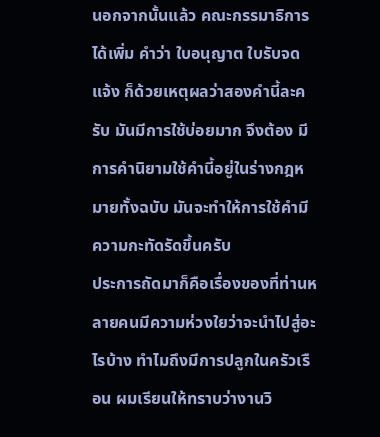นอกจากนั้นแล้ว คณะกรรมาธิการได้เพิ่ม คำว่า ใบอนุญาต ใบรับจดแจ้ง ก็ด้วยเหตุผลว่าสองคำนี้ละครับ มันมีการใช้บ่อยมาก จึงต้อง มีการคำนิยามใช้คำนี้อยู่ในร่างกฎหมายทั้งฉบับ มันจะทำให้การใช้คำมีความกะทัดรัดขึ้นครับ
ประการถัดมาก็คือเรื่องของที่ท่านหลายคนมีความห่วงใยว่าจะนำไปสู่อะไรบ้าง ทำไมถึงมีการปลูกในครัวเรือน ผมเรียนให้ทราบว่างานวิ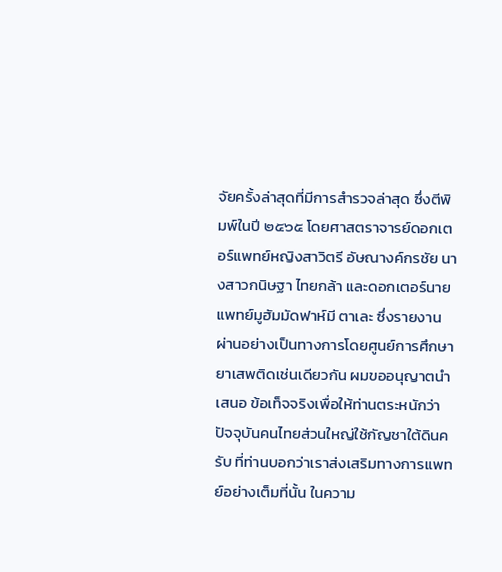จัยครั้งล่าสุดที่มีการสำรวจล่าสุด ซึ่งตีพิมพ์ในปี ๒๕๖๕ โดยศาสตราจารย์ดอกเตอร์แพทย์หญิงสาวิตรี อัษณางค์กรชัย นางสาวกนิษฐา ไทยกล้า และดอกเตอร์นายแพทย์มูฮัมมัดฟาห์มี ตาเละ ซึ่งรายงาน ผ่านอย่างเป็นทางการโดยศูนย์การศึกษายาเสพติดเช่นเดียวกัน ผมขออนุญาตนำเสนอ ข้อเท็จจริงเพื่อให้ท่านตระหนักว่าปัจจุบันคนไทยส่วนใหญ่ใช้กัญชาใต้ดินครับ ที่ท่านบอกว่าเราส่งเสริมทางการแพทย์อย่างเต็มที่นั้น ในความ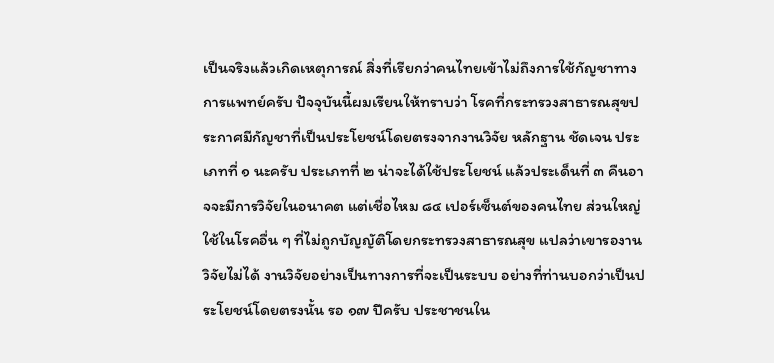เป็นจริงแล้วเกิดเหตุการณ์ สิ่งที่เรียกว่าคนไทยเข้าไม่ถึงการใช้กัญชาทางการแพทย์ครับ ปัจจุบันนี้ผมเรียนให้ทราบว่า โรคที่กระทรวงสาธารณสุขประกาศมีกัญชาที่เป็นประโยชน์โดยตรงจากงานวิจัย หลักฐาน ชัดเจน ประเภทที่ ๑ นะครับ ประเภทที่ ๒ น่าจะได้ใช้ประโยชน์ แล้วประเด็นที่ ๓ คืนอาจจะมีการวิจัยในอนาคต แต่เชื่อไหม ๘๔ เปอร์เซ็นต์ของคนไทย ส่วนใหญ่ใช้ในโรคอื่น ๆ ที่ไม่ถูกบัญญัติโดยกระทรวงสาธารณสุข แปลว่าเขารองานวิจัยไม่ได้ งานวิจัยอย่างเป็นทางการที่จะเป็นระบบ อย่างที่ท่านบอกว่าเป็นประโยชน์โดยตรงนั้น รอ ๑๗ ปีครับ ประชาชนใน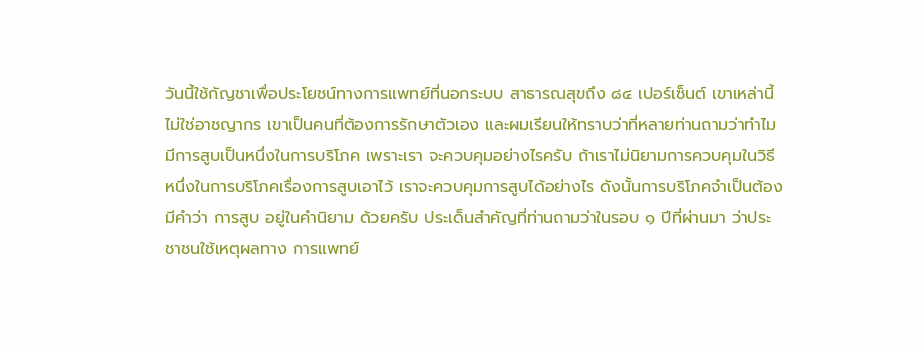วันนี้ใช้กัญชาเพื่อประโยชน์ทางการแพทย์ที่นอกระบบ สาธารณสุขถึง ๘๔ เปอร์เซ็นต์ เขาเหล่านี้ไม่ใช่อาชญากร เขาเป็นคนที่ต้องการรักษาตัวเอง และผมเรียนให้ทราบว่าที่หลายท่านถามว่าทำไมมีการสูบเป็นหนึ่งในการบริโภค เพราะเรา จะควบคุมอย่างไรครับ ถ้าเราไม่นิยามการควบคุมในวิธีหนึ่งในการบริโภคเรื่องการสูบเอาไว้ เราจะควบคุมการสูบได้อย่างไร ดังนั้นการบริโภคจำเป็นต้องมีคำว่า การสูบ อยู่ในคำนิยาม ด้วยครับ ประเด็นสำคัญที่ท่านถามว่าในรอบ ๑ ปีที่ผ่านมา ว่าประชาชนใช้เหตุผลทาง การแพทย์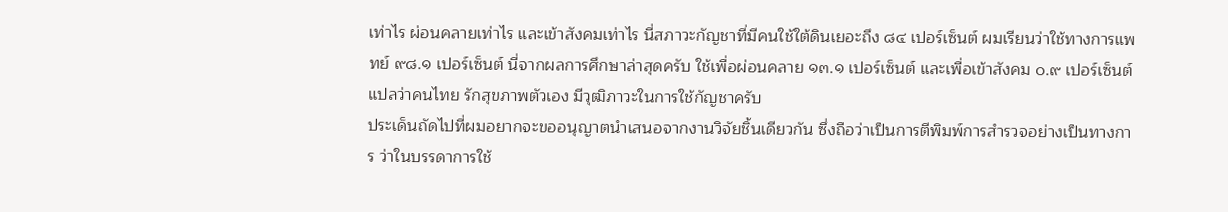เท่าไร ผ่อนคลายเท่าไร และเข้าสังคมเท่าไร นี่สภาวะกัญชาที่มีคนใช้ใต้ดินเยอะถึง ๘๔ เปอร์เซ็นต์ ผมเรียนว่าใช้ทางการแพทย์ ๙๘.๑ เปอร์เซ็นต์ นี่จากผลการศึกษาล่าสุดครับ ใช้เพื่อผ่อนคลาย ๑๓.๑ เปอร์เซ็นต์ และเพื่อเข้าสังคม ๐.๙ เปอร์เซ็นต์ แปลว่าคนไทย รักสุขภาพตัวเอง มีวุฒิภาวะในการใช้กัญชาครับ
ประเด็นถัดไปที่ผมอยากจะขออนุญาตนำเสนอจากงานวิจัยชิ้นเดียวกัน ซึ่งถือว่าเป็นการตีพิมพ์การสำรวจอย่างเป็นทางการ ว่าในบรรดาการใช้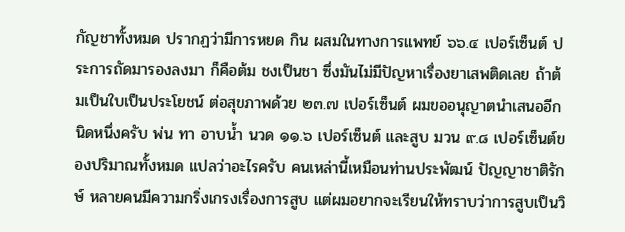กัญชาทั้งหมด ปรากฏว่ามีการหยด กิน ผสมในทางการแพทย์ ๖๖.๔ เปอร์เซ็นต์ ประการถัดมารองลงมา ก็คือต้ม ชงเป็นชา ซึ่งมันไม่มีปัญหาเรื่องยาเสพติดเลย ถ้าต้มเป็นใบเป็นประโยชน์ ต่อสุขภาพด้วย ๒๓.๗ เปอร์เซ็นต์ ผมขออนุญาตนำเสนออีกนิดหนึ่งครับ พ่น ทา อาบน้ำ นวด ๑๑.๖ เปอร์เซ็นต์ และสูบ มวน ๙.๘ เปอร์เซ็นต์ของปริมาณทั้งหมด แปลว่าอะไรครับ คนเหล่านี้เหมือนท่านประพัฒน์ ปัญญาชาติรักษ์ หลายคนมีความกริ่งเกรงเรื่องการสูบ แต่ผมอยากจะเรียนให้ทราบว่าการสูบเป็นวิ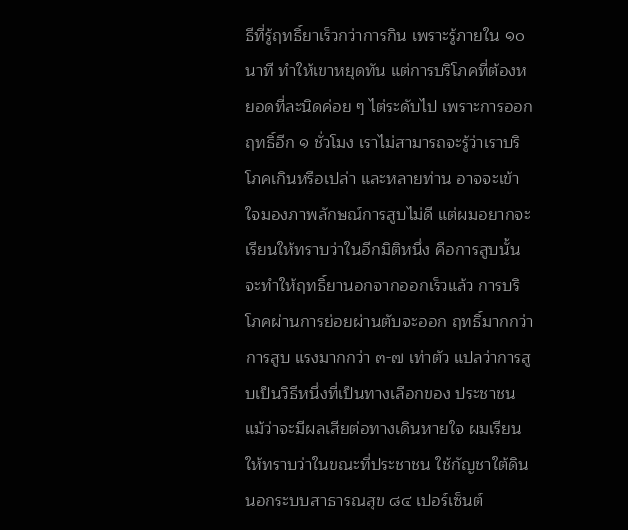ธีที่รู้ฤทธิ์ยาเร็วกว่าการกิน เพราะรู้ภายใน ๑๐ นาที ทำให้เขาหยุดทัน แต่การบริโภคที่ต้องหยอดที่ละนิดค่อย ๆ ไต่ระดับไป เพราะการออกฤทธิ์อีก ๑ ชั่วโมง เราไม่สามารถจะรู้ว่าเราบริโภคเกินหรือเปล่า และหลายท่าน อาจจะเข้าใจมองภาพลักษณ์การสูบไม่ดี แต่ผมอยากจะเรียนให้ทราบว่าในอีกมิติหนึ่ง คือการสูบนั้นจะทำให้ฤทธิ์ยานอกจากออกเร็วแล้ว การบริโภคผ่านการย่อยผ่านตับจะออก ฤทธิ์มากกว่าการสูบ แรงมากกว่า ๓-๗ เท่าตัว แปลว่าการสูบเป็นวิธีหนึ่งที่เป็นทางเลือกของ ประชาชน แม้ว่าจะมีผลเสียต่อทางเดินหายใจ ผมเรียนให้ทราบว่าในขณะที่ประชาชน ใช้กัญชาใต้ดินนอกระบบสาธารณสุข ๘๔ เปอร์เซ็นต์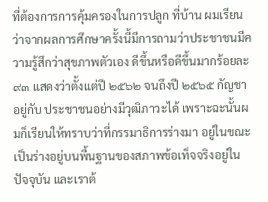ที่ต้องการการคุ้มครองในการปลูก ที่บ้าน ผมเรียนว่าจากผลการศึกษาครั้งนี้มีการถามว่าประชาชนมีความรู้สึกว่าสุขภาพตัวเอง ดีขึ้นหรือดีขึ้นมากร้อยละ ๙๓ แสดงว่าตั้งแต่ปี ๒๕๖๒ จนถึงปี ๒๕๖๕ กัญชาอยู่กับ ประชาชนอย่างมีวุฒิภาวะได้ เพราะฉะนั้นผมก็เรียนให้ทราบว่าที่กรรมาธิการร่างมา อยู่ในขณะเป็นร่างอยู่บนพื้นฐานของสภาพข้อเท็จจริงอยู่ในปัจจุบัน และเราต้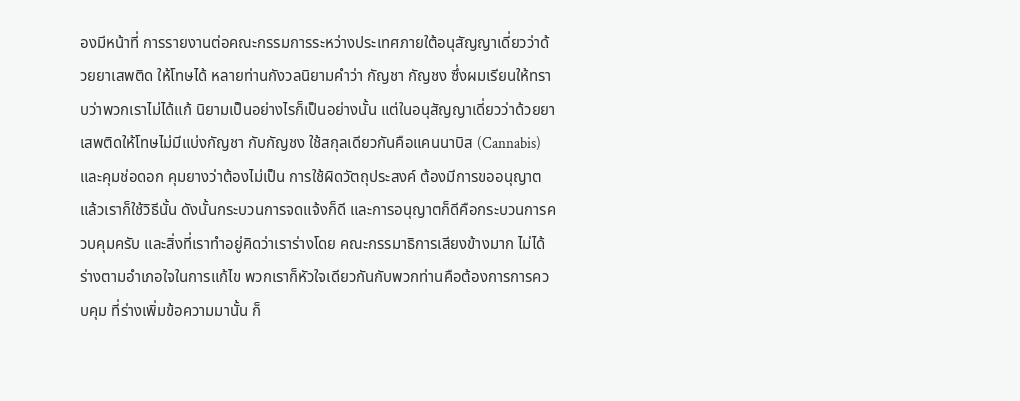องมีหน้าที่ การรายงานต่อคณะกรรมการระหว่างประเทศภายใต้อนุสัญญาเดี่ยวว่าด้วยยาเสพติด ให้โทษได้ หลายท่านกังวลนิยามคำว่า กัญชา กัญชง ซึ่งผมเรียนให้ทราบว่าพวกเราไม่ได้แก้ นิยามเป็นอย่างไรก็เป็นอย่างนั้น แต่ในอนุสัญญาเดี่ยวว่าด้วยยาเสพติดให้โทษไม่มีแบ่งกัญชา กับกัญชง ใช้สกุลเดียวกันคือแคนนาบิส (Cannabis) และคุมช่อดอก คุมยางว่าต้องไม่เป็น การใช้ผิดวัตถุประสงค์ ต้องมีการขออนุญาต แล้วเราก็ใช้วิธีนั้น ดังนั้นกระบวนการจดแจ้งก็ดี และการอนุญาตก็ดีคือกระบวนการควบคุมครับ และสิ่งที่เราทำอยู่คิดว่าเราร่างโดย คณะกรรมาธิการเสียงข้างมาก ไม่ได้ร่างตามอำเภอใจในการแก้ไข พวกเราก็หัวใจเดียวกันกับพวกท่านคือต้องการการควบคุม ที่ร่างเพิ่มข้อความมานั้น ก็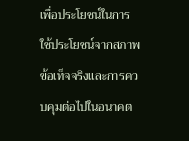เพื่อประโยชน์ในการใช้ประโยชน์จากสภาพข้อเท็จจริงและการควบคุมต่อไปในอนาคต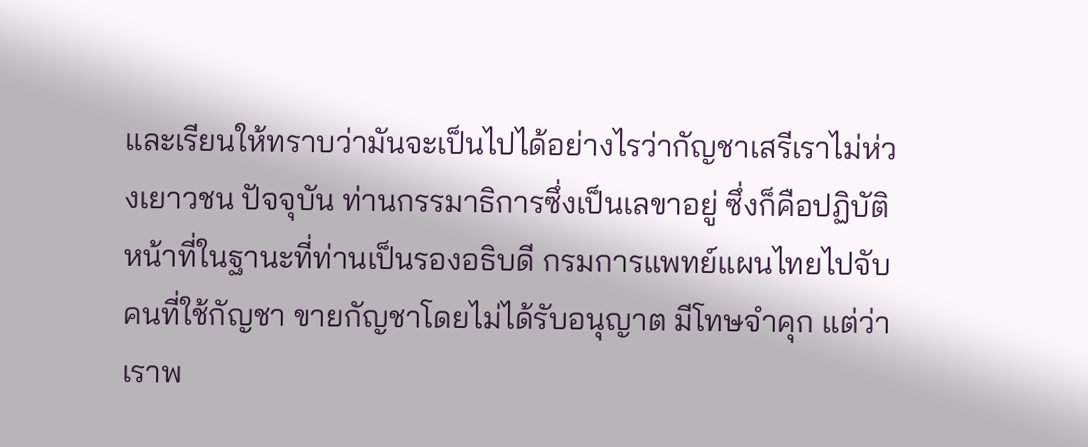และเรียนให้ทราบว่ามันจะเป็นไปได้อย่างไรว่ากัญชาเสรีเราไม่ห่วงเยาวชน ปัจจุบัน ท่านกรรมาธิการซึ่งเป็นเลขาอยู่ ซึ่งก็คือปฏิบัติหน้าที่ในฐานะที่ท่านเป็นรองอธิบดี กรมการแพทย์แผนไทยไปจับคนที่ใช้กัญชา ขายกัญชาโดยไม่ได้รับอนุญาต มีโทษจำคุก แต่ว่าเราพ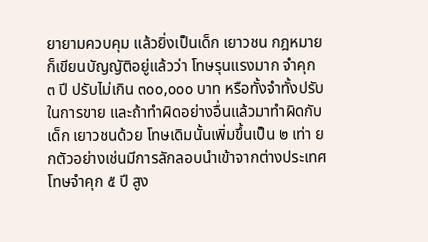ยายามควบคุม แล้วยิ่งเป็นเด็ก เยาวชน กฎหมายก็เขียนบัญญัติอยู่แล้วว่า โทษรุนแรงมาก จำคุก ๓ ปี ปรับไม่เกิน ๓๐๐,๐๐๐ บาท หรือทั้งจำทั้งปรับในการขาย และถ้าทำผิดอย่างอื่นแล้วมาทำผิดกับเด็ก เยาวชนด้วย โทษเดิมนั้นเพิ่มขึ้นเป็น ๒ เท่า ยกตัวอย่างเช่นมีการลักลอบนำเข้าจากต่างประเทศ โทษจำคุก ๕ ปี สูง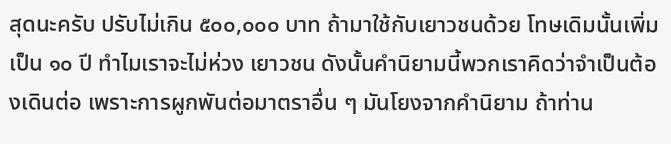สุดนะครับ ปรับไม่เกิน ๕๐๐,๐๐๐ บาท ถ้ามาใช้กับเยาวชนด้วย โทษเดิมนั้นเพิ่มเป็น ๑๐ ปี ทำไมเราจะไม่ห่วง เยาวชน ดังนั้นคำนิยามนี้พวกเราคิดว่าจำเป็นต้องเดินต่อ เพราะการผูกพันต่อมาตราอื่น ๆ มันโยงจากคำนิยาม ถ้าท่าน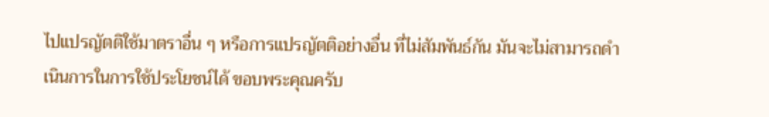ไปแปรญัตติใช้มาตราอื่น ๆ หรือการแปรญัตติอย่างอื่น ที่ไม่สัมพันธ์กัน มันจะไม่สามารถดำเนินการในการใช้ประโยชน์ได้ ขอบพระคุณครับ